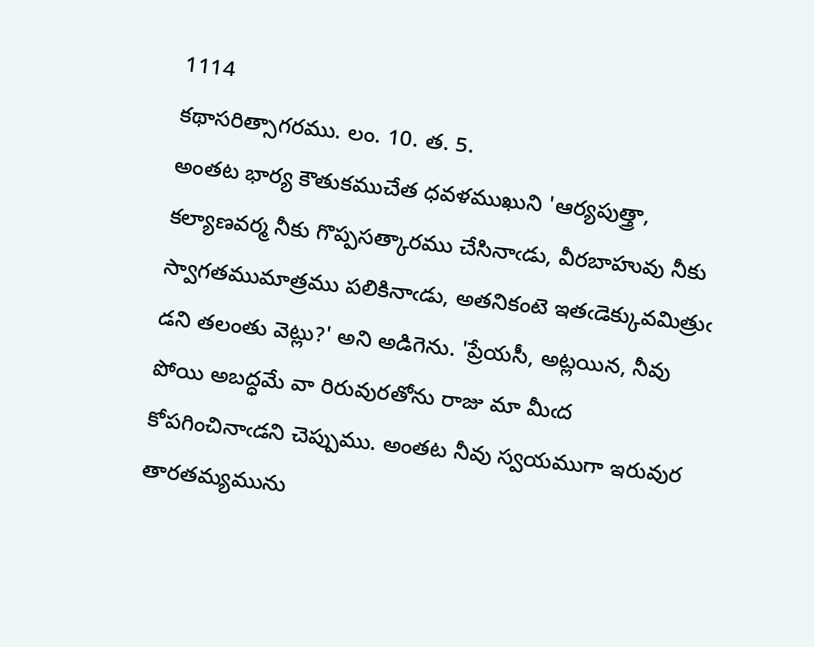1114
కథాసరిత్సాగరము. లం. 10. త. 5.
అంతట భార్య కౌతుకముచేత ధవళముఖుని 'ఆర్యపుత్త్రా, కల్యాణవర్మ నీకు గొప్పసత్కారము చేసినాఁడు, వీరబాహువు నీకు స్వాగతముమాత్రము పలికినాఁడు, అతనికంటె ఇతఁడెక్కువమిత్రుఁ డని తలంతు వెట్లు?' అని అడిగెను. 'ప్రేయసీ, అట్లయిన, నీవు పోయి అబద్ధమే వా రిరువురతోను రాజు మా మీఁద కోపగించినాఁడని చెప్పుము. అంతట నీవు స్వయముగా ఇరువుర తారతమ్యమును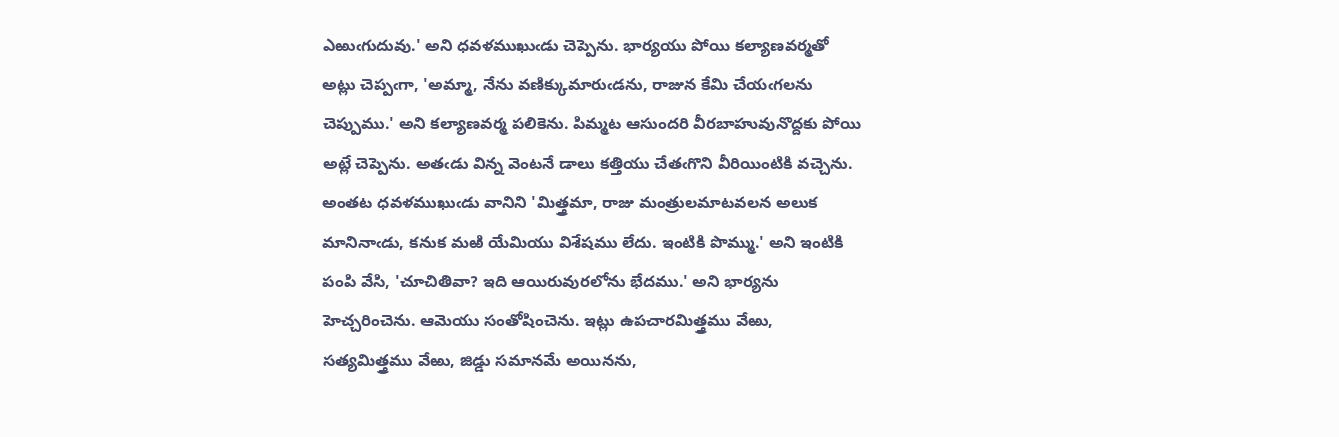ఎఱుఁగుదువు.' అని ధవళముఖుఁడు చెప్పెను. భార్యయు పోయి కల్యాణవర్మతో అట్లు చెప్పఁగా, 'అమ్మా, నేను వణిక్కుమారుఁడను, రాజున కేమి చేయఁగలను చెప్పుము.' అని కల్యాణవర్మ పలికెను. పిమ్మట ఆసుందరి వీరబాహువునొద్దకు పోయి అట్లే చెప్పెను. అతఁడు విన్న వెంటనే డాలు కత్తియు చేతఁగొని వీరియింటికి వచ్చెను. అంతట ధవళముఖుఁడు వానిని 'మిత్త్రమా, రాజు మంత్రులమాటవలన అలుక మానినాఁడు, కనుక మఱి యేమియు విశేషము లేదు. ఇంటికి పొమ్ము.' అని ఇంటికి పంపి వేసి, 'చూచితివా? ఇది ఆయిరువురలోను భేదము.' అని భార్యను హెచ్చరించెను. ఆమెయు సంతోషించెను. ఇట్లు ఉపచారమిత్త్రము వేఱు, సత్యమిత్త్రము వేఱు, జిడ్డు సమానమే అయినను,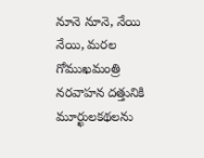నూనె నూనె, నేయి నేయి, మరల గోముఖమంత్రి నరవాహన దత్తునికి మూర్ఖులకథలను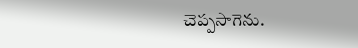చెప్పసాగెను.